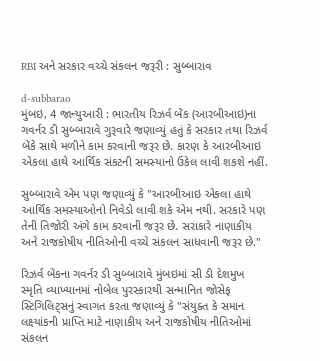RBI અને સરકાર વચ્ચે સંકલન જરૂરી : સુબ્બારાવ

d-subbarao
મુંબઇ, 4 જાન્યુઆરી : ભારતીય રિઝર્વ બેંક (આરબીઆઇ)ના ગવર્નર ડી સુબ્બારાવે ગુરૂવારે જણાવ્યું હતું કે સરકાર તથા રિઝર્વ બેંકે સાથે મળીને કામ કરવાની જરૂર છે. કારણ કે આરબીઆઇ એકલા હાથે આર્થિક સંકટની સમસ્યાનો ઉકેલ લાવી શકશે નહીં.

સુબ્બારાવે એમ પણ જણાવ્યું કે "આરબીઆઇ એકલા હાથે આર્થિક સમસ્યાઓનો નિવેડો લાવી શકે એમ નથી. સરકારે પણ તેની તિજોરી અંગે કામ કરવાની જરૂર છે. સરાકારે નાણાકીય અને રાજકોષીય નીતિઓની વચ્ચે સંકલન સાધવાની જરૂર છે."

રિઝર્વ બેંકના ગવર્નર ડી સુબ્બારાવે મુંબઇમાં સી ડી દેશમુખ સ્મૃતિ વ્યાખ્યાનમાં નોબેલ પુરસ્કારથી સન્માનિત જોસેફ સ્ટિગિલિટ્સનું સ્વાગત કરતા જણાવ્યું કે "સંયુક્ત કે સમાન લક્ષ્યાંકની પ્રાપ્તિ માટે નાણાકીય અને રાજકોષીય નીતિઓમાં સંકલન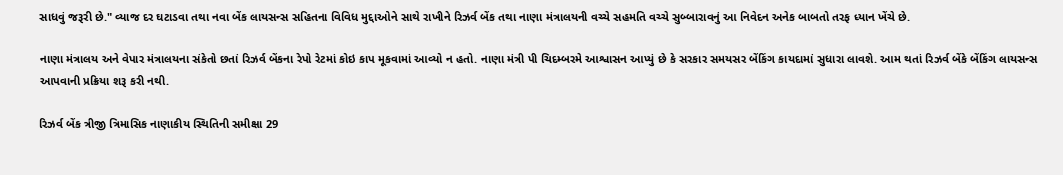સાધવું જરૂરી છે." વ્યાજ દર ઘટાડવા તથા નવા બેંક લાયસન્સ સહિતના વિવિધ મુદ્દાઓને સાથે રાખીને રિઝર્વ બેંક તથા નાણા મંત્રાલયની વચ્ચે સહમતિ વચ્ચે સુબ્બારાવનું આ નિવેદન અનેક બાબતો તરફ ધ્યાન ખેંચે છે.

નાણા મંત્રાલય અને વેપાર મંત્રાલયના સંકેતો છતાં રિઝર્વ બેંકના રેપો રેટમાં કોઇ કાપ મૂકવામાં આવ્યો ન હતો. નાણા મંત્રી પી ચિદમ્બરમે આશ્વાસન આપ્યું છે કે સરકાર સમયસર બેંકિંગ કાયદામાં સુધારા લાવશે. આમ થતાં રિઝર્વ બેંકે બેંકિંગ લાયસન્સ આપવાની પ્રક્રિયા શરૂ કરી નથી.

રિઝર્વ બેંક ત્રીજી ત્રિમાસિક નાણાકીય સ્થિતિની સમીક્ષા 29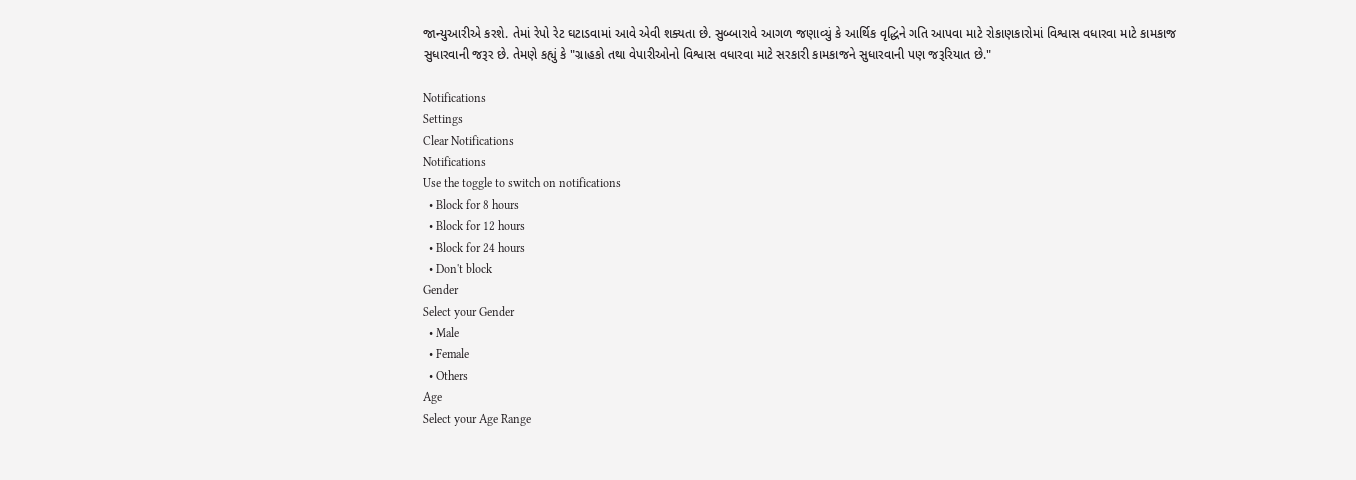જાન્યુઆરીએ કરશે. તેમાં રેપો રેટ ઘટાડવામાં આવે એવી શક્યતા છે. સુબ્બારાવે આગળ જણાવ્યું કે આર્થિક વૃદ્ધિને ગતિ આપવા માટે રોકાણકારોમાં વિશ્વાસ વધારવા માટે કામકાજ સુધારવાની જરૂર છે. તેમણે કહ્યું કે "ગ્રાહકો તથા વેપારીઓનો વિશ્વાસ વધારવા માટે સરકારી કામકાજને સુધારવાની પણ જરૂરિયાત છે."

Notifications
Settings
Clear Notifications
Notifications
Use the toggle to switch on notifications
  • Block for 8 hours
  • Block for 12 hours
  • Block for 24 hours
  • Don't block
Gender
Select your Gender
  • Male
  • Female
  • Others
Age
Select your Age Range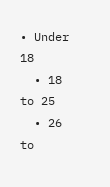• Under 18
  • 18 to 25
  • 26 to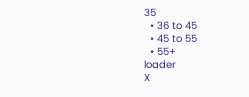35
  • 36 to 45
  • 45 to 55
  • 55+
loader
X